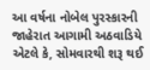આ વર્ષના નોબેલ પુરસ્કારની જાહેરાત આગામી અઠવાડિયે એટલે કે, સોમવારથી શરૂ થઈ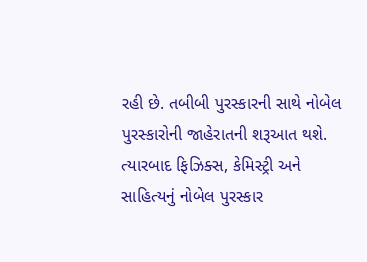રહી છે. તબીબી પુરસ્કારની સાથે નોબેલ પુરસ્કારોની જાહેરાતની શરૂઆત થશે. ત્યારબાદ ફિઝિક્સ, કેમિસ્ટ્રી અને સાહિત્યનું નોબેલ પુરસ્કાર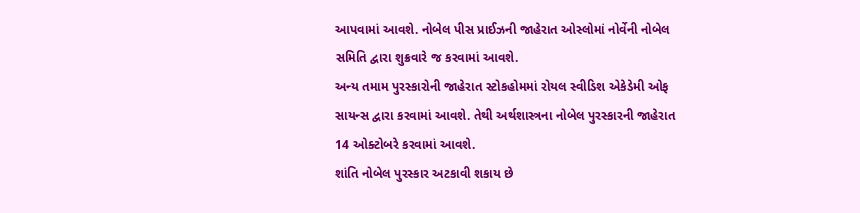આપવામાં આવશે. નોબેલ પીસ પ્રાઈઝની જાહેરાત ઓસ્લોમાં નોર્વેની નોબેલ સમિતિ દ્વારા શુક્રવારે જ કરવામાં આવશે.
અન્ય તમામ પુરસ્કારોની જાહેરાત સ્ટોકહોમમાં રોયલ સ્વીડિશ એકેડેમી ઓફ સાયન્સ દ્વારા કરવામાં આવશે. તેથી અર્થશાસ્ત્રના નોબેલ પુરસ્કારની જાહેરાત 14 ઓક્ટોબરે કરવામાં આવશે.
શાંતિ નોબેલ પુરસ્કાર અટકાવી શકાય છે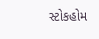સ્ટોકહોમ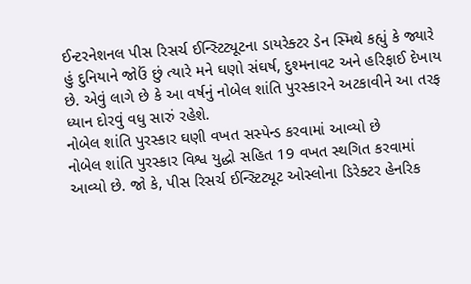ઈન્ટરનેશનલ પીસ રિસર્ચ ઈન્સ્ટિટ્યૂટના ડાયરેક્ટર ડેન સ્મિથે કહ્યું કે જ્યારે હું દુનિયાને જોઉં છું ત્યારે મને ઘણો સંઘર્ષ, દુશ્મનાવટ અને હરિફાઈ દેખાય છે. એવું લાગે છે કે આ વર્ષનું નોબેલ શાંતિ પુરસ્કારને અટકાવીને આ તરફ ધ્યાન દોરવું વધુ સારું રહેશે.
નોબેલ શાંતિ પુરસ્કાર ઘણી વખત સસ્પેન્ડ કરવામાં આવ્યો છે
નોબેલ શાંતિ પુરસ્કાર વિશ્વ યુદ્ધો સહિત 19 વખત સ્થગિત કરવામાં આવ્યો છે. જો કે, પીસ રિસર્ચ ઈન્સ્ટિટ્યૂટ ઓસ્લોના ડિરેક્ટર હેનરિક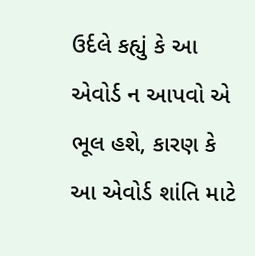ઉર્દલે કહ્યું કે આ એવોર્ડ ન આપવો એ ભૂલ હશે, કારણ કે આ એવોર્ડ શાંતિ માટે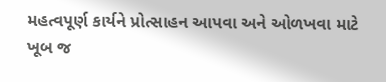મહત્વપૂર્ણ કાર્યને પ્રોત્સાહન આપવા અને ઓળખવા માટે ખૂબ જ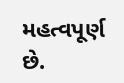મહત્વપૂર્ણ છે.